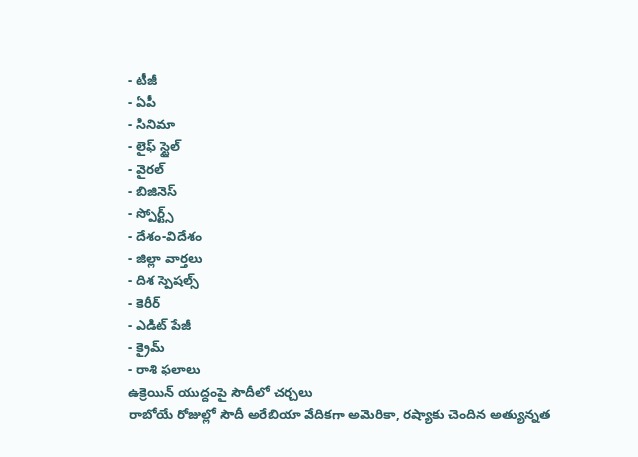- టీజీ
- ఏపీ
- సినిమా
- లైఫ్ స్టైల్
- వైరల్
- బిజినెస్
- స్పోర్ట్స్
- దేశం-విదేశం
- జిల్లా వార్తలు
- దిశ స్పెషల్స్
- కెరీర్
- ఎడిట్ పేజీ
- క్రైమ్
- రాశి ఫలాలు
ఉక్రెయిన్ యుద్దంపై సౌదీలో చర్చలు
రాబోయే రోజుల్లో సౌదీ అరేబియా వేదికగా అమెరికా, రష్యాకు చెందిన అత్యున్నత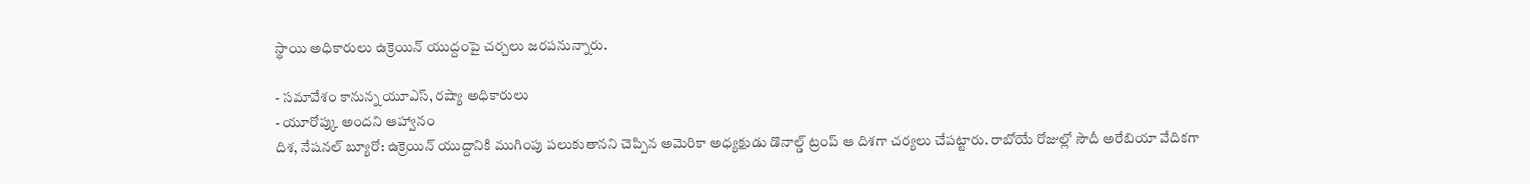స్థాయి అధికారులు ఉక్రెయిన్ యుద్దంపై చర్చలు జరపనున్నారు.

- సమావేశం కానున్న యూఎస్, రష్యా అధికారులు
- యూరోప్కు అందని ఆహ్వానం
దిశ, నేషనల్ బ్యూరో: ఉక్రెయిన్ యుద్దానికి ముగింపు పలుకుతానని చెప్పిన అమెరికా అధ్యక్షుడు డొనాల్డ్ ట్రంప్ ఆ దిశగా చర్యలు చేపట్టారు. రాబోయే రోజుల్లో సౌదీ అరేబియా వేదికగా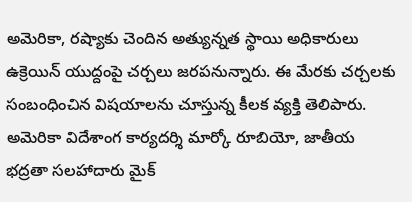అమెరికా, రష్యాకు చెందిన అత్యున్నత స్థాయి అధికారులు ఉక్రెయిన్ యుద్దంపై చర్చలు జరపనున్నారు. ఈ మేరకు చర్చలకు సంబంధించిన విషయాలను చూస్తున్న కీలక వ్యక్తి తెలిపారు. అమెరికా విదేశాంగ కార్యదర్శి మార్కో రూబియో, జాతీయ భద్రతా సలహాదారు మైక్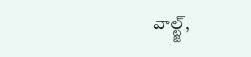వాల్ట్జ్,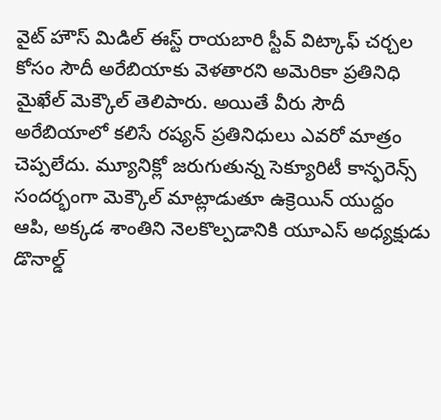వైట్ హౌస్ మిడిల్ ఈస్ట్ రాయబారి స్టీవ్ విట్కాఫ్ చర్చల కోసం సౌదీ అరేబియాకు వెళతారని అమెరికా ప్రతినిధి మైఖేల్ మెక్కౌల్ తెలిపారు. అయితే వీరు సౌదీ అరేబియాలో కలిసే రష్యన్ ప్రతినిధులు ఎవరో మాత్రం చెప్పలేదు. మ్యూనిక్లో జరుగుతున్న సెక్యూరిటీ కాన్ఫరెన్స్ సందర్భంగా మెక్కౌల్ మాట్లాడుతూ ఉక్రెయిన్ యుద్దం ఆపి, అక్కడ శాంతిని నెలకొల్పడానికి యూఎస్ అధ్యక్షుడు డొనాల్డ్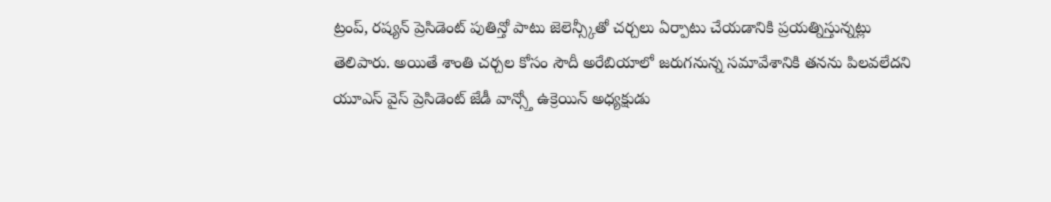ట్రంప్, రష్యన్ ప్రెసిడెంట్ పుతిన్తో పాటు జెలెన్స్కీతో చర్చలు ఏర్పాటు చేయడానికి ప్రయత్నిస్తున్నట్లు తెలిపారు. అయితే శాంతి చర్చల కోసం సౌదీ అరేబియాలో జరుగనున్న సమావేశానికి తనను పిలవలేదని యూఎస్ వైస్ ప్రెసిడెంట్ జేడీ వాన్స్తో ఉక్రెయిన్ అధ్యక్షుడు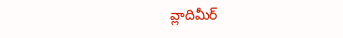వ్లాదిమీర్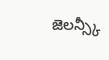జెలన్స్కీ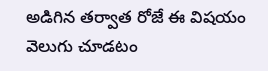అడిగిన తర్వాత రోజే ఈ విషయం వెలుగు చూడటం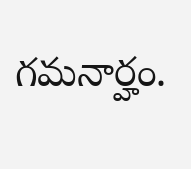గమనార్హం.